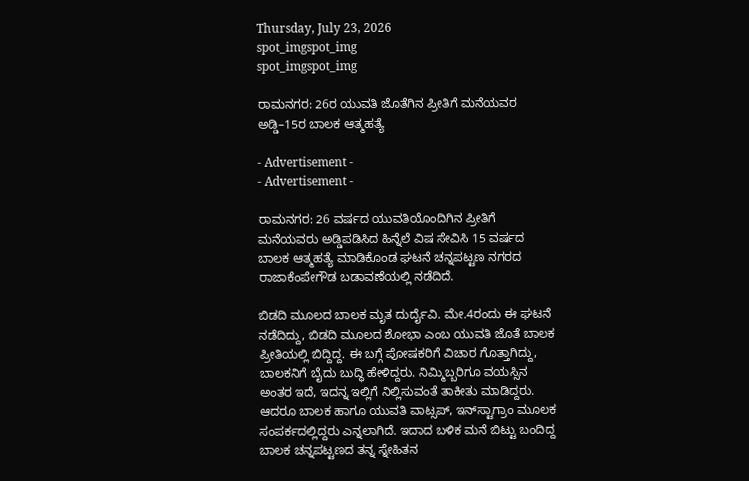Thursday, July 23, 2026
spot_imgspot_img
spot_imgspot_img

ರಾಮನಗರ: 26ರ ಯುವತಿ ಜೊತೆಗಿನ ಪ್ರೀತಿಗೆ ಮನೆಯವರ ಅಡ್ಡಿ–15ರ ಬಾಲಕ ಆತ್ಮಹತ್ಯೆ

- Advertisement -
- Advertisement -

ರಾಮನಗರ: 26 ವರ್ಷದ ಯುವತಿಯೊಂದಿಗಿನ ಪ್ರೀತಿಗೆ ಮನೆಯವರು ಅಡ್ಡಿಪಡಿಸಿದ ಹಿನ್ನೆಲೆ ವಿಷ ಸೇವಿಸಿ 15 ವರ್ಷದ ಬಾಲಕ ಆತ್ಮಹತ್ಯೆ ಮಾಡಿಕೊಂಡ ಘಟನೆ ಚನ್ನಪಟ್ಟಣ ನಗರದ ರಾಜಾಕೆಂಪೇಗೌಡ ಬಡಾವಣೆಯಲ್ಲಿ ನಡೆದಿದೆ.

ಬಿಡದಿ ಮೂಲದ ಬಾಲಕ ಮೃತ ದುರ್ದೈವಿ. ಮೇ.4ರಂದು ಈ ಘಟನೆ ನಡೆದಿದ್ದು, ಬಿಡದಿ ಮೂಲದ ಶೋಭಾ ಎಂಬ ಯುವತಿ ಜೊತೆ ಬಾಲಕ ಪ್ರೀತಿಯಲ್ಲಿ ಬಿದ್ದಿದ್ದ. ಈ ಬಗ್ಗೆ ಪೋಷಕರಿಗೆ ವಿಚಾರ ಗೊತ್ತಾಗಿದ್ದು, ಬಾಲಕನಿಗೆ ಬೈದು ಬುದ್ಧಿ ಹೇಳಿದ್ದರು. ನಿಮ್ಮಿಬ್ಬರಿಗೂ ವಯಸ್ಸಿನ ಅಂತರ ಇದೆ, ಇದನ್ನ ಇಲ್ಲಿಗೆ ನಿಲ್ಲಿಸುವಂತೆ ತಾಕೀತು ಮಾಡಿದ್ದರು. ಆದರೂ ಬಾಲಕ ಹಾಗೂ ಯುವತಿ ವಾಟ್ಸಪ್, ಇನ್‌ಸ್ಟಾಗ್ರಾಂ ಮೂಲಕ ಸಂಪರ್ಕದಲ್ಲಿದ್ದರು ಎನ್ನಲಾಗಿದೆ. ಇದಾದ ಬಳಿಕ ಮನೆ ಬಿಟ್ಟು ಬಂದಿದ್ದ ಬಾಲಕ ಚನ್ನಪಟ್ಟಣದ ತನ್ನ ಸ್ನೇಹಿತನ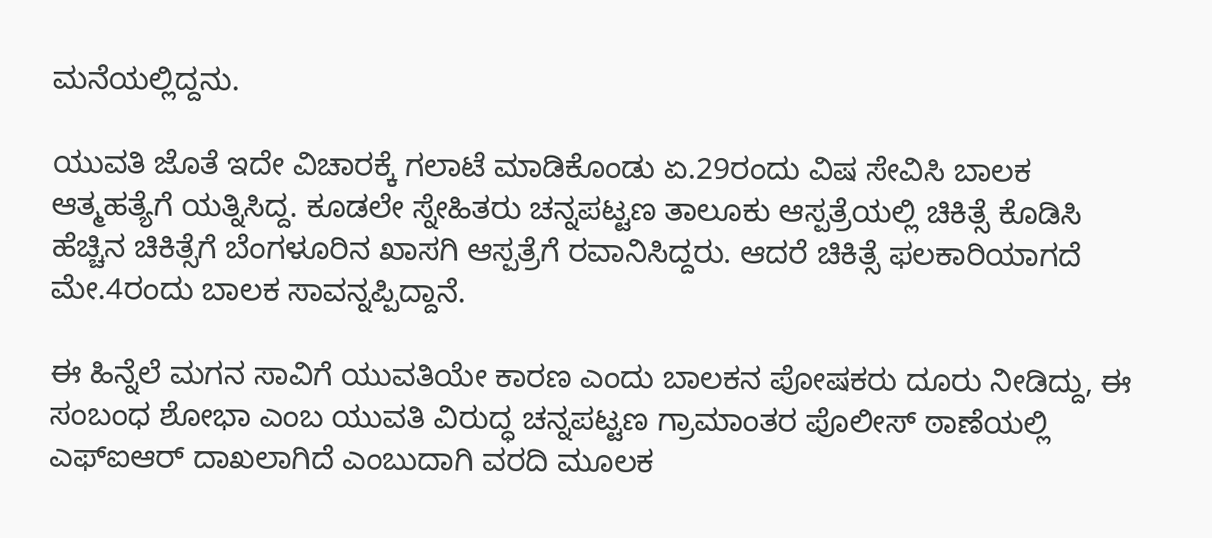ಮನೆಯಲ್ಲಿದ್ದನು.

ಯುವತಿ ಜೊತೆ ಇದೇ ವಿಚಾರಕ್ಕೆ ಗಲಾಟೆ ಮಾಡಿಕೊಂಡು ಏ.29ರಂದು ವಿಷ ಸೇವಿಸಿ ಬಾಲಕ ಆತ್ಮಹತ್ಯೆಗೆ ಯತ್ನಿಸಿದ್ದ. ಕೂಡಲೇ ಸ್ನೇಹಿತರು ಚನ್ನಪಟ್ಟಣ ತಾಲೂಕು ಆಸ್ಪತ್ರೆಯಲ್ಲಿ ಚಿಕಿತ್ಸೆ ಕೊಡಿಸಿ ಹೆಚ್ಚಿನ ಚಿಕಿತ್ಸೆಗೆ ಬೆಂಗಳೂರಿನ ಖಾಸಗಿ ಆಸ್ಪತ್ರೆಗೆ ರವಾನಿಸಿದ್ದರು. ಆದರೆ ಚಿಕಿತ್ಸೆ ಫಲಕಾರಿಯಾಗದೆ ಮೇ.4ರಂದು ಬಾಲಕ ಸಾವನ್ನಪ್ಪಿದ್ದಾನೆ.

ಈ ಹಿನ್ನೆಲೆ ಮಗನ ಸಾವಿಗೆ ಯುವತಿಯೇ ಕಾರಣ ಎಂದು ಬಾಲಕನ ಪೋಷಕರು ದೂರು ನೀಡಿದ್ದು, ಈ ಸಂಬಂಧ ಶೋಭಾ ಎಂಬ ಯುವತಿ ವಿರುದ್ಧ ಚನ್ನಪಟ್ಟಣ ಗ್ರಾಮಾಂತರ ಪೊಲೀಸ್ ಠಾಣೆಯಲ್ಲಿ ಎಫ್‌ಐಆರ್ ದಾಖಲಾಗಿದೆ ಎಂಬುದಾಗಿ ವರದಿ ಮೂಲಕ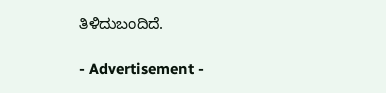ತಿಳಿದುಬಂದಿದೆ.

- Advertisement -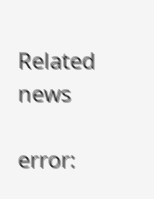Related news

error: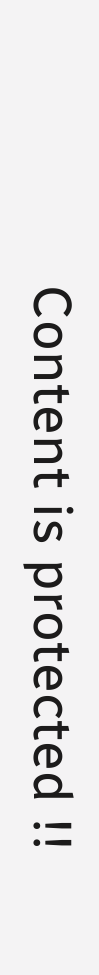Content is protected !!